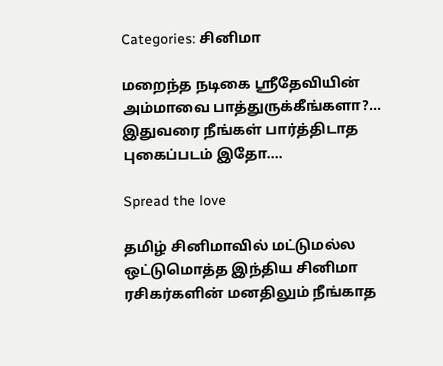Categories: சினிமா

மறைந்த நடிகை ஸ்ரீதேவியின் அம்மாவை பாத்துருக்கீங்களா?… இதுவரை நீங்கள் பார்த்திடாத புகைப்படம் இதோ….

Spread the love

தமிழ் சினிமாவில் மட்டுமல்ல ஒட்டுமொத்த இந்திய சினிமா ரசிகர்களின் மனதிலும் நீங்காத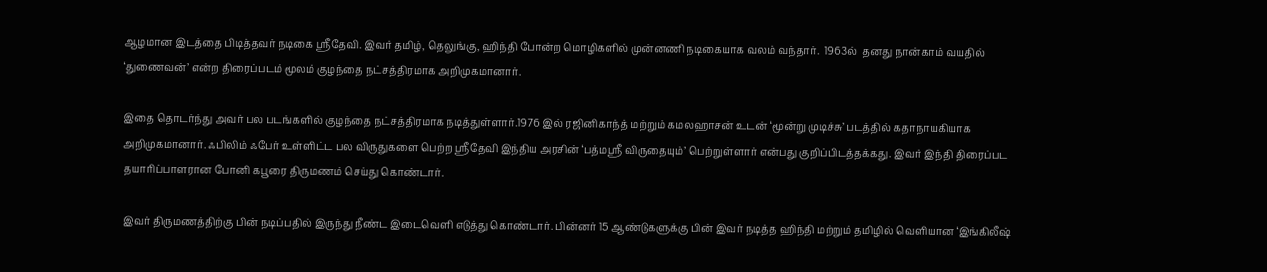ஆழமான இடத்தை பிடித்தவர் நடிகை ஸ்ரீதேவி. இவர் தமிழ், தெலுங்கு, ஹிந்தி போன்ற மொழிகளில் முன்னணி நடிகையாக வலம் வந்தார்.  1963ல்  தனது நான்காம் வயதில் ‘துணைவன்’ என்ற திரைப்படம் மூலம் குழந்தை நட்சத்திரமாக அறிமுகமானார்.

இதை தொடர்ந்து அவர் பல படங்களில் குழந்தை நட்சத்திரமாக நடித்துள்ளார்.1976 இல் ரஜினிகாந்த் மற்றும் கமலஹாசன் உடன் ‘மூன்று முடிச்சு’ படத்தில் கதாநாயகியாக அறிமுகமானார். ஃபிலிம் ஃபேர் உள்ளிட்ட பல விருதுகளை பெற்ற ஸ்ரீதேவி இந்திய அரசின் ‘பத்மஸ்ரீ விருதையும்’ பெற்றுள்ளார் என்பது குறிப்பிடத்தக்கது. இவர் இந்தி திரைப்பட தயாரிப்பாளரான போனி கபூரை திருமணம் செய்து கொண்டார்.

இவர் திருமணத்திற்கு பின் நடிப்பதில் இருந்து நீண்ட இடைவெளி எடுத்து கொண்டார். பின்னர் 15 ஆண்டுகளுக்கு பின் இவர் நடித்த ஹிந்தி மற்றும் தமிழில் வெளியான ‘இங்கிலீஷ்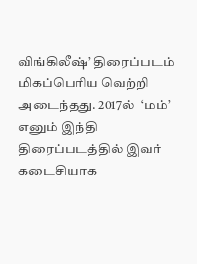விங்கிலீஷ்’ திரைப்படம் மிகப்பெரிய வெற்றி அடைந்தது. 2017ல்  ‘மம்’ எனும் இந்தி திரைப்படத்தில் இவர் கடைசியாக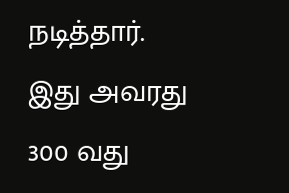நடித்தார். இது அவரது 300 வது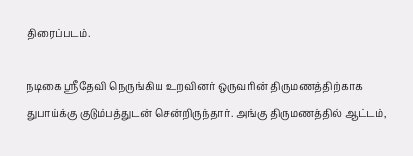திரைப்படம்.

நடிகை ஸ்ரீதேவி நெருங்கிய உறவினர் ஒருவரின் திருமணத்திற்காக துபாய்க்கு குடும்பத்துடன் சென்றிருந்தார். அங்கு திருமணத்தில் ஆட்டம்,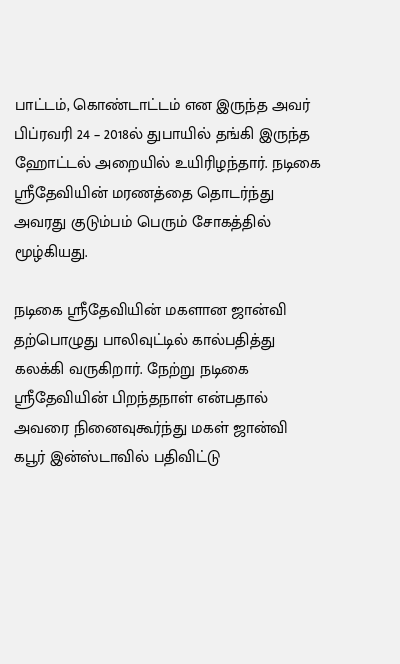பாட்டம், கொண்டாட்டம் என இருந்த அவர் பிப்ரவரி 24 – 2018ல் துபாயில் தங்கி இருந்த ஹோட்டல் அறையில் உயிரிழந்தார். நடிகை ஸ்ரீதேவியின் மரணத்தை தொடர்ந்து அவரது குடும்பம் பெரும் சோகத்தில் மூழ்கியது.

நடிகை ஸ்ரீதேவியின் மகளான ஜான்வி தற்பொழுது பாலிவுட்டில் கால்பதித்து கலக்கி வருகிறார். நேற்று நடிகை  ஸ்ரீதேவியின் பிறந்தநாள் என்பதால் அவரை நினைவுகூர்ந்து மகள் ஜான்வி கபூர் இன்ஸ்டாவில் பதிவிட்டு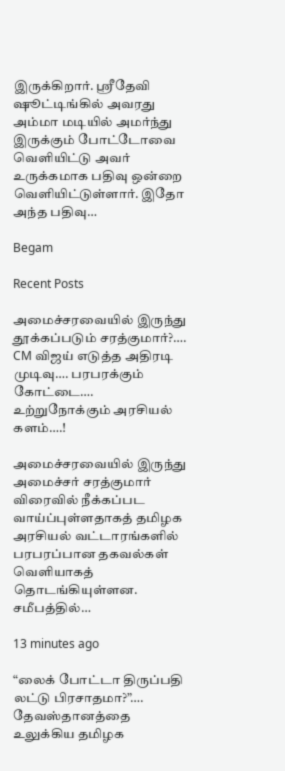இருக்கிறார். ஸ்ரீதேவி ஷூட்டிங்கில் அவரது அம்மா மடியில் அமர்ந்து இருக்கும் போட்டோவை வெளியிட்டு அவர் உருக்கமாக பதிவு ஒன்றை வெளியிட்டுள்ளார். இதோ அந்த பதிவு…

Begam

Recent Posts

அமைச்சரவையில் இருந்து தூக்கப்படும் சரத்குமார்?…. CM விஜய் எடுத்த அதிரடி முடிவு…. பரபரக்கும் கோட்டை…. உற்றுநோக்கும் அரசியல் களம்….!

அமைச்சரவையில் இருந்து அமைச்சர் சரத்குமார் விரைவில் நீக்கப்பட வாய்ப்புள்ளதாகத் தமிழக அரசியல் வட்டாரங்களில் பரபரப்பான தகவல்கள் வெளியாகத் தொடங்கியுள்ளன. சமீபத்தில்…

13 minutes ago

“லைக் போட்டா திருப்பதி லட்டு பிரசாதமா?”…. தேவஸ்தானத்தை உலுக்கிய தமிழக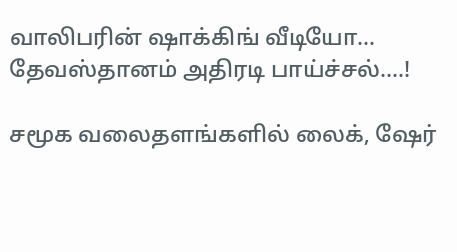வாலிபரின் ஷாக்கிங் வீடியோ… தேவஸ்தானம் அதிரடி பாய்ச்சல்….!

சமூக வலைதளங்களில் லைக், ஷேர்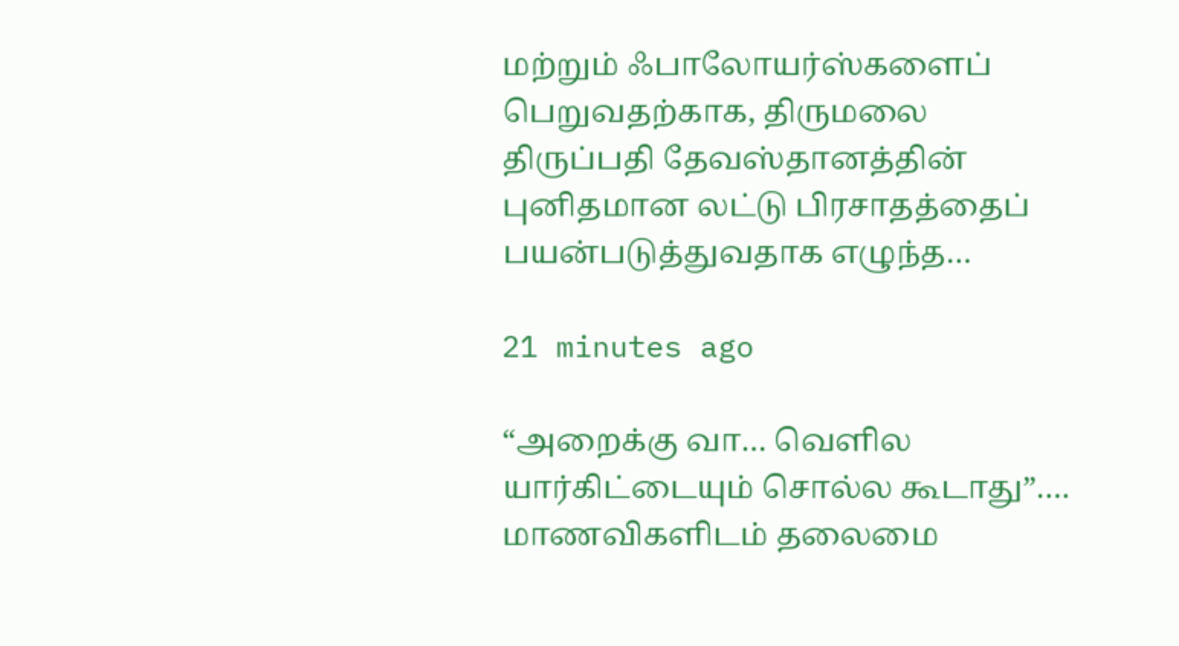மற்றும் ஃபாலோயர்ஸ்களைப் பெறுவதற்காக, திருமலை திருப்பதி தேவஸ்தானத்தின் புனிதமான லட்டு பிரசாதத்தைப் பயன்படுத்துவதாக எழுந்த…

21 minutes ago

“அறைக்கு வா… வெளில யார்கிட்டையும் சொல்ல கூடாது”…. மாணவிகளிடம் தலைமை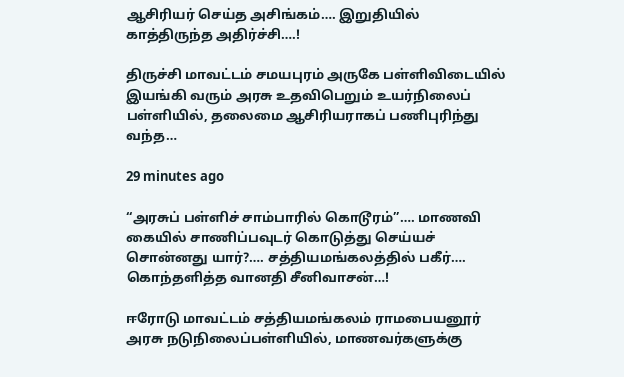ஆசிரியர் செய்த அசிங்கம்…. இறுதியில் காத்திருந்த அதிர்ச்சி….!

திருச்சி மாவட்டம் சமயபுரம் அருகே பள்ளிவிடையில் இயங்கி வரும் அரசு உதவிபெறும் உயர்நிலைப் பள்ளியில், தலைமை ஆசிரியராகப் பணிபுரிந்து வந்த…

29 minutes ago

“அரசுப் பள்ளிச் சாம்பாரில் கொடூரம்”…. மாணவி கையில் சாணிப்பவுடர் கொடுத்து செய்யச் சொன்னது யார்?…. சத்தியமங்கலத்தில் பகீர்…. கொந்தளித்த வானதி சீனிவாசன்…!

ஈரோடு மாவட்டம் சத்தியமங்கலம் ராமபையனூர் அரசு நடுநிலைப்பள்ளியில், மாணவர்களுக்கு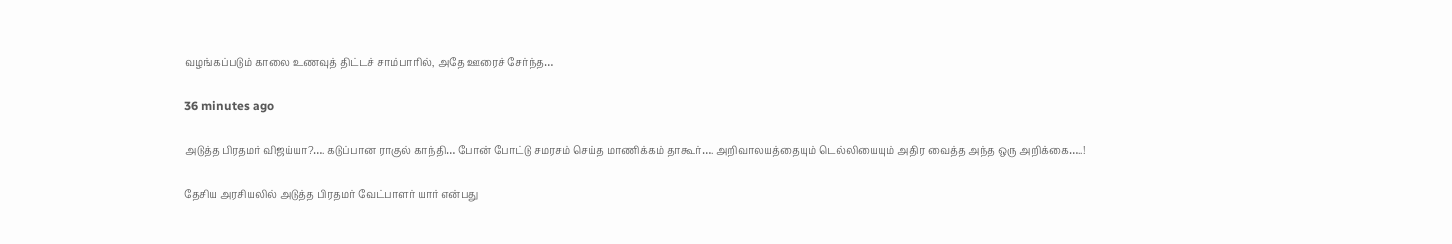வழங்கப்படும் காலை உணவுத் திட்டச் சாம்பாரில், அதே ஊரைச் சேர்ந்த…

36 minutes ago

அடுத்த பிரதமர் விஜய்யா?…. கடுப்பான ராகுல் காந்தி… போன் போட்டு சமரசம் செய்த மாணிக்கம் தாகூர்…. அறிவாலயத்தையும் டெல்லியையும் அதிர வைத்த அந்த ஒரு அறிக்கை…..!

தேசிய அரசியலில் அடுத்த பிரதமர் வேட்பாளர் யார் என்பது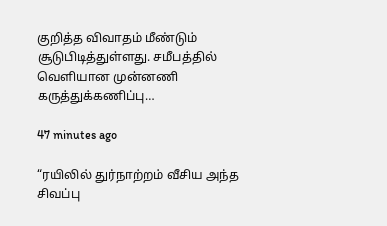குறித்த விவாதம் மீண்டும் சூடுபிடித்துள்ளது. சமீபத்தில் வெளியான முன்னணி கருத்துக்கணிப்பு…

47 minutes ago

“ரயிலில் துர்நாற்றம் வீசிய அந்த சிவப்பு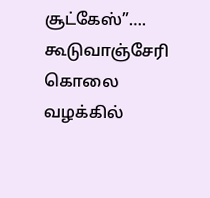சூட்கேஸ்”…. கூடுவாஞ்சேரி கொலை வழக்கில்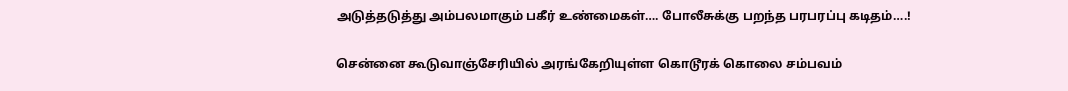அடுத்தடுத்து அம்பலமாகும் பகீர் உண்மைகள்…. போலீசுக்கு பறந்த பரபரப்பு கடிதம்….!

சென்னை கூடுவாஞ்சேரியில் அரங்கேறியுள்ள கொடூரக் கொலை சம்பவம்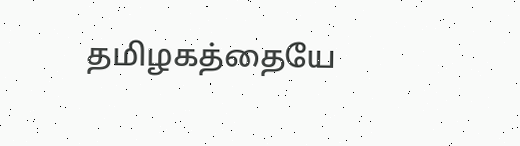தமிழகத்தையே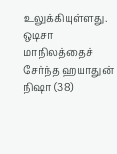உலுக்கியுள்ளது. ஒடிசா மாநிலத்தைச் சேர்ந்த ஹயாதுன் நிஷா (38)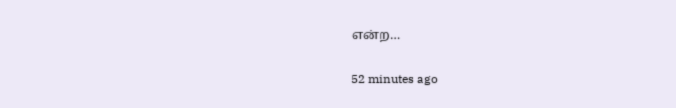என்ற…

52 minutes ago